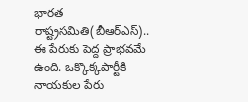భారత రాష్ట్రసమితి(బీఆర్ఎస్).. ఈ పేరుకు పెద్ద ప్రాభవమే ఉంది. ఒక్కొక్కపార్టీకి నాయకుల పేరు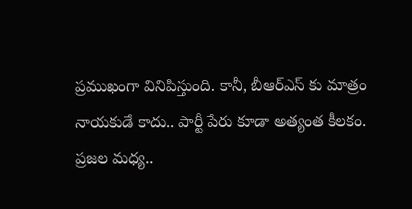ప్రముఖంగా వినిపిస్తుంది. కానీ, బీఆర్ఎస్ కు మాత్రం నాయకుడే కాదు.. పార్టీ పేరు కూడా అత్యంత కీలకం. ప్రజల మధ్య..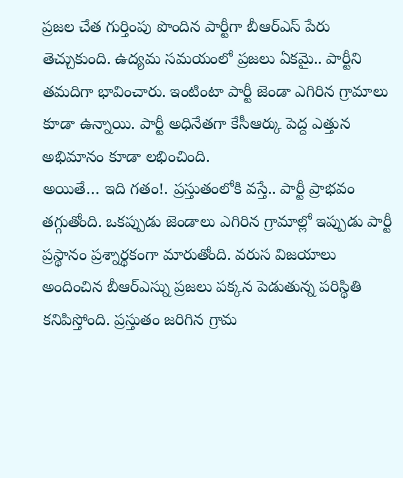ప్రజల చేత గుర్తింపు పొందిన పార్టీగా బీఆర్ఎస్ పేరు తెచ్చుకుంది. ఉద్యమ సమయంలో ప్రజలు ఏకమై.. పార్టీని తమదిగా భావించారు. ఇంటింటా పార్టీ జెండా ఎగిరిన గ్రామాలు కూడా ఉన్నాయి. పార్టీ అధినేతగా కేసీఆర్కు పెద్ద ఎత్తున అభిమానం కూడా లభించింది.
అయితే… ఇది గతం!. ప్రస్తుతంలోకి వస్తే.. పార్టీ ప్రాభవం తగ్గుతోంది. ఒకప్పుడు జెండాలు ఎగిరిన గ్రామాల్లో ఇప్పుడు పార్టీ ప్రస్థానం ప్రశ్నార్థకంగా మారుతోంది. వరుస విజయాలు అందించిన బీఆర్ఎస్ను ప్రజలు పక్కన పెడుతున్న పరిస్థితి కనిపిస్తోంది. ప్రస్తుతం జరిగిన గ్రామ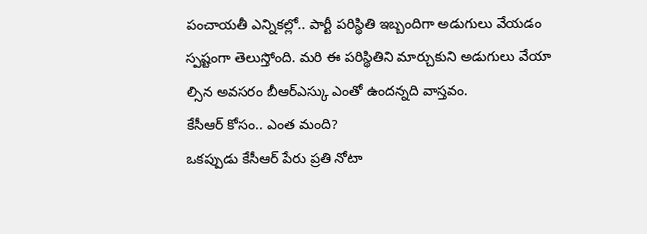పంచాయతీ ఎన్నికల్లో.. పార్టీ పరిస్థితి ఇబ్బందిగా అడుగులు వేయడం స్పష్టంగా తెలుస్తోంది. మరి ఈ పరిస్థితిని మార్చుకుని అడుగులు వేయా ల్సిన అవసరం బీఆర్ఎస్కు ఎంతో ఉందన్నది వాస్తవం.
కేసీఆర్ కోసం.. ఎంత మంది?
ఒకప్పుడు కేసీఆర్ పేరు ప్రతి నోటా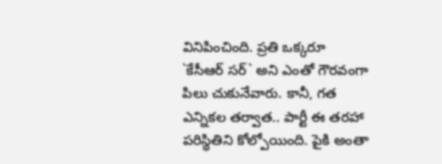వినిపించింది. ప్రతి ఒక్కరూ `కేసీఆర్ సర్` అని ఎంతో గౌరవంగా పిలు చుకునేవారు. కానీ, గత ఎన్నికల తర్వాత.. పార్టీ ఈ తరహా పరిస్థితిని కోల్పోయింది. పైకి అంతా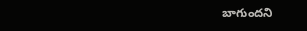బాగుందని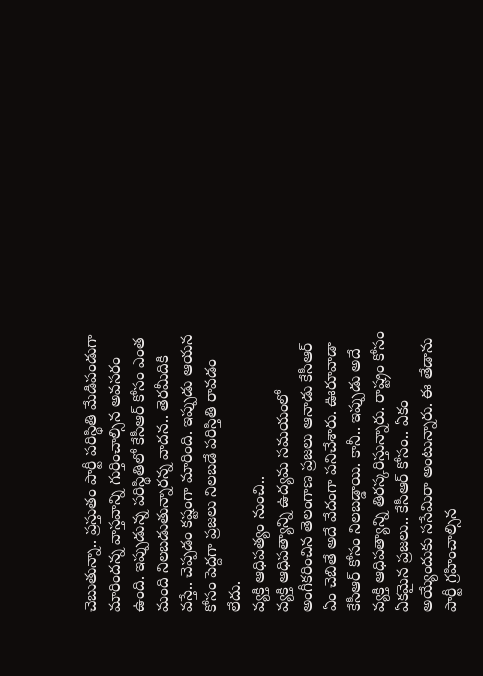చెబుతున్నా.. ప్రస్తుతం పార్టీ పరిస్థితి మేడిపండుగా మారిందన్న వాస్తవాన్ని గుర్తించాల్సిన అవసరం ఉంది. ఇప్పుడున్న పరిస్థితిలో కేసీఆర్ కోసం ఎంత మంది నిలబడుతున్నారన్న వాదన.. తెరమీదికి వస్తే.. చెప్పడం కష్టంగా మారింది. ఇప్పుడు ఆయన కోసం పెద్దగా ప్రజలు నిలబడే పరిస్తితి రావడం లేదు.
వ్యక్తి ఆధిపత్యం నుంచి..
వ్యక్తి ఆధిపత్యాన్ని ఉద్యమ సమయంలో అంగీకరించిన తెలంగాణ ప్రజలు ఆనాడు కేసీఆర్ ఏం చెబితే అదే వేదంగా పనిచేశారు. ఊరూవాడా కేసీఆర్ కోసం నిలబడ్డాయి. కానీ.. ఇప్పుడు అదే వ్యక్తి ఆధిపత్యాన్ని తిరస్కరిస్తున్నారు. రాష్ట్రం కోసం ఏకమైన ప్రజలు.. కేసీఆర్ కోసం.. ఏకం అయ్యేందుకు ససేమిరా అంటున్నారు. ఈ తేడాను పార్టీ గ్రహించాల్సిన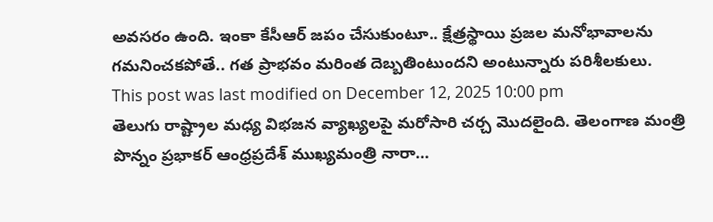అవసరం ఉంది. ఇంకా కేసీఆర్ జపం చేసుకుంటూ.. క్షేత్రస్థాయి ప్రజల మనోభావాలను గమనించకపోతే.. గత ప్రాభవం మరింత దెబ్బతింటుందని అంటున్నారు పరిశీలకులు.
This post was last modified on December 12, 2025 10:00 pm
తెలుగు రాష్ట్రాల మధ్య విభజన వ్యాఖ్యలపై మరోసారి చర్చ మొదలైంది. తెలంగాణ మంత్రి పొన్నం ప్రభాకర్ ఆంధ్రప్రదేశ్ ముఖ్యమంత్రి నారా…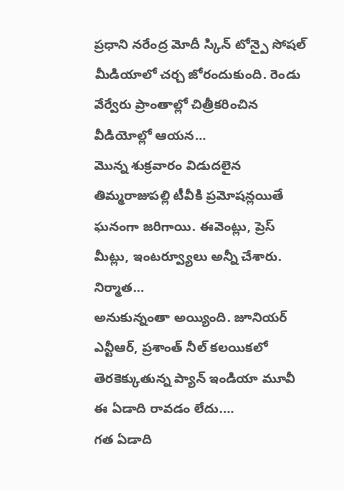ప్రధాని నరేంద్ర మోదీ స్కిన్ టోన్పై సోషల్ మీడియాలో చర్చ జోరందుకుంది. రెండు వేర్వేరు ప్రాంతాల్లో చిత్రీకరించిన వీడియోల్లో ఆయన…
మొన్న శుక్రవారం విడుదలైన తిమ్మరాజుపల్లి టీవీకి ప్రమోషన్లయితే ఘనంగా జరిగాయి. ఈవెంట్లు, ప్రెస్ మీట్లు, ఇంటర్వ్యూలు అన్నీ చేశారు. నిర్మాత…
అనుకున్నంతా అయ్యింది. జూనియర్ ఎన్టీఆర్, ప్రశాంత్ నీల్ కలయికలో తెరకెక్కుతున్న ప్యాన్ ఇండియా మూవీ ఈ ఏడాది రావడం లేదు.…
గత ఏడాది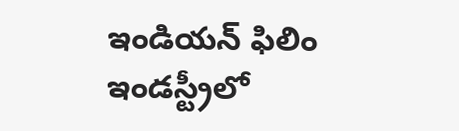ఇండియన్ ఫిలిం ఇండస్ట్రీలో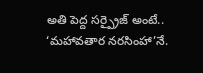అతి పెద్ద సర్ప్రైజ్ అంటే.. ‘మహావతార నరసింహా’నే.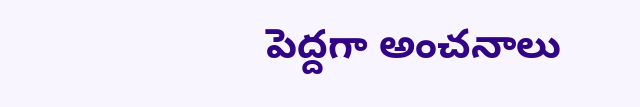పెద్దగా అంచనాలు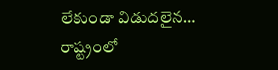లేకుండా విడుదలైన…
రాష్ట్రంలో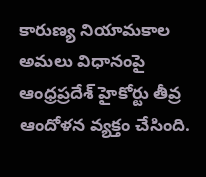కారుణ్య నియామకాల అమలు విధానంపై ఆంధ్రప్రదేశ్ హైకోర్టు తీవ్ర ఆందోళన వ్యక్తం చేసింది.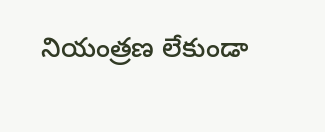నియంత్రణ లేకుండా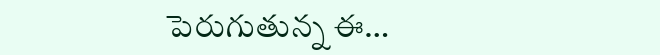పెరుగుతున్న ఈ…